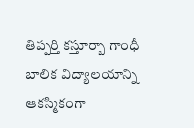తిప్పర్తి కస్తూర్బా గాంధీ బాలిక విద్యాలయాన్ని ఆకస్మికంగా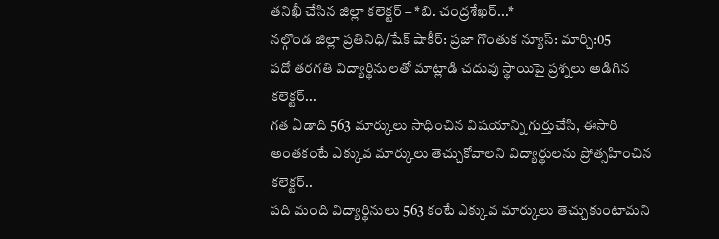తనిఖీ చేసిన జిల్లా కలెక్టర్ – *బి. చంద్రశేఖర్...*
నల్గొండ జిల్లా ప్రతినిధి/షేక్ షాకీర్: ప్రజా గొంతుక న్యూస్: మార్చి:05
పదో తరగతి విద్యార్థినులతో మాట్లాడి చదువు స్థాయిపై ప్రశ్నలు అడిగిన కలెక్టర్...
గత ఏడాది 563 మార్కులు సాధించిన విషయాన్ని గుర్తుచేసి, ఈసారి అంతకంటే ఎక్కువ మార్కులు తెచ్చుకోవాలని విద్యార్థులను ప్రోత్సహించిన కలెక్టర్..
పది మంది విద్యార్థినులు 563 కంటే ఎక్కువ మార్కులు తెచ్చుకుంటామని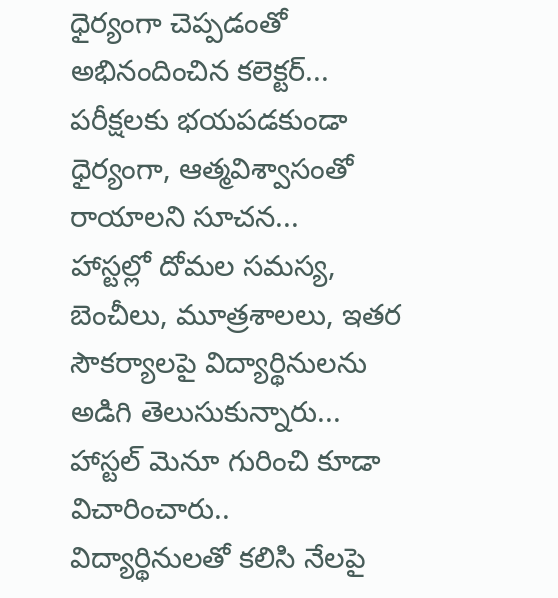ధైర్యంగా చెప్పడంతో అభినందించిన కలెక్టర్...
పరీక్షలకు భయపడకుండా ధైర్యంగా, ఆత్మవిశ్వాసంతో రాయాలని సూచన...
హాస్టల్లో దోమల సమస్య, బెంచీలు, మూత్రశాలలు, ఇతర సౌకర్యాలపై విద్యార్థినులను అడిగి తెలుసుకున్నారు...
హాస్టల్ మెనూ గురించి కూడా విచారించారు..
విద్యార్థినులతో కలిసి నేలపై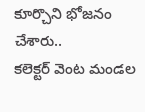కూర్చొని భోజనం చేశారు..
కలెక్టర్ వెంట మండల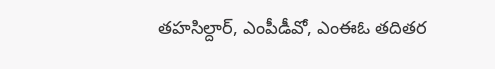తహసిల్దార్, ఎంపీడీవో, ఎంఈఓ తదితర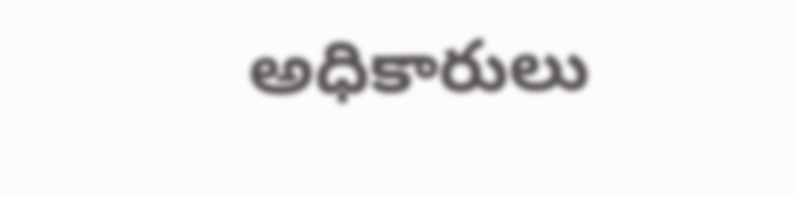అధికారులు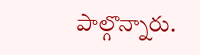పాల్గొన్నారు.